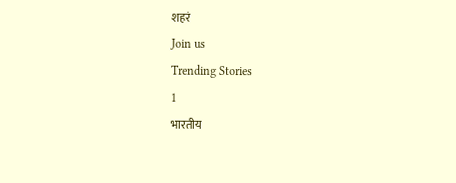शहरं
Join us
Trending Stories
1
भारतीय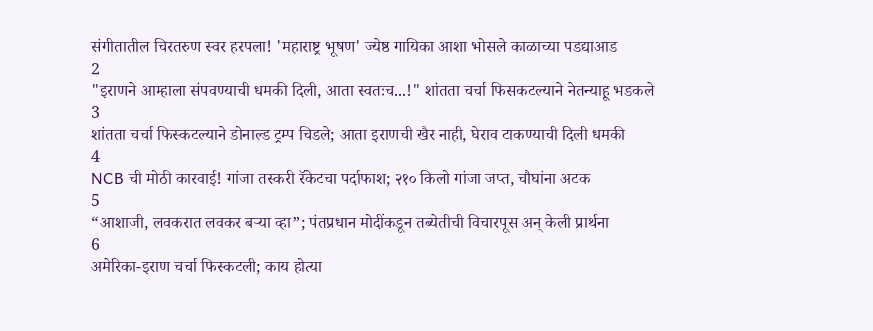संगीतातील चिरतरुण स्वर हरपला! 'महाराष्ट्र भूषण' ज्येष्ठ गायिका आशा भोसले काळाच्या पडद्याआड
2
"इराणने आम्हाला संपवण्याची धमकी दिली, आता स्वतःच...!" शांतता चर्चा फिसकटल्याने नेतन्याहू भडकले
3
शांतता चर्चा फिस्कटल्याने डोनाल्ड ट्रम्प चिडले; आता इराणची खैर नाही, घेराव टाकण्याची दिली धमकी
4
NCB ची मोठी कारवाई! गांजा तस्करी रॅकेटचा पर्दाफाश; २१० किलो गांजा जप्त, चौघांना अटक
5
“आशाजी, लवकरात लवकर बऱ्या व्हा”; पंतप्रधान मोदींकडून तब्येतीची विचारपूस अन् केली प्रार्थना
6
अमेरिका-इराण चर्चा फिस्कटली; काय होत्या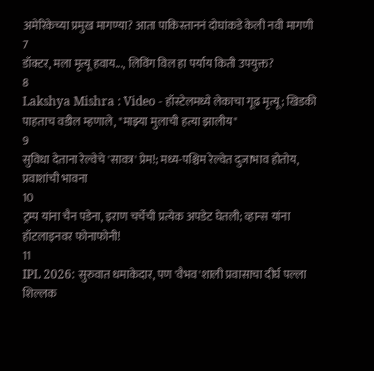अमेरिकेच्या प्रमुख मागण्या? आता पाकिस्ताननं दोघांकडे केली नवी मागणी
7
डॉक्टर, मला मृत्यू हवाय..., लिविंग विल हा पर्याय किती उपयुक्त?
8
Lakshya Mishra : Video - हॉस्टेलमध्ये लेकाचा गूढ मृत्यू; खिडकी पाहताच वडील म्हणाले, "माझ्या मुलाची हत्या झालीय"
9
सुविधा देताना रेल्वेचे 'सावत्र' प्रेम!; मध्य-पश्चिम रेल्वेत दुजाभाव होतोय, प्रवाशांची भावना
10
ट्रम्प यांना चैन पडेना, इराण चर्चेची प्रत्येक अपडेट घेतली; व्हान्स यांना हॉटलाइनवर फोनाफोनी!
11
IPL 2026: सुरुवात धमाकेदार, पण 'वैभव'शाली प्रवासाचा दीर्घ पल्ला शिल्लक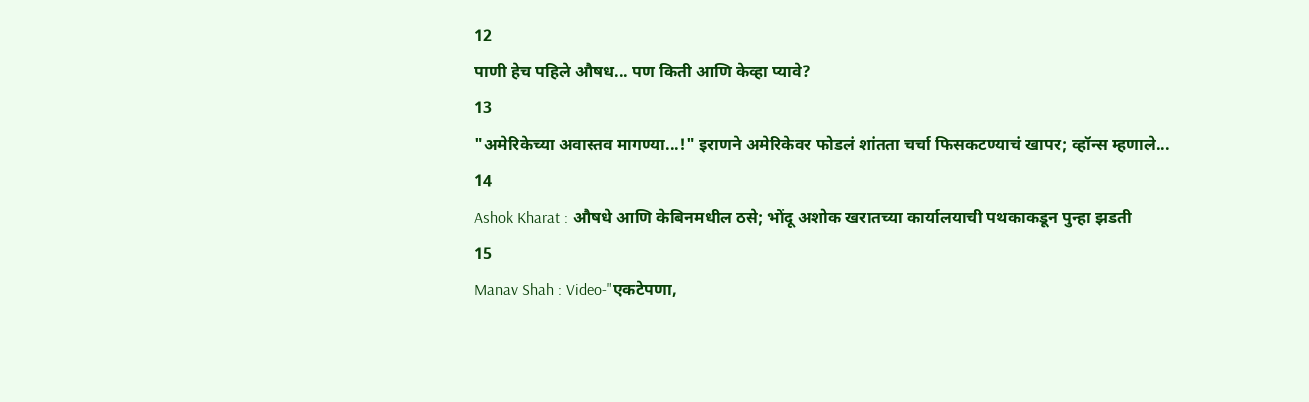12
पाणी हेच पहिले औषध... पण किती आणि केव्हा प्यावे?
13
"अमेरिकेच्या अवास्तव मागण्या...!" इराणने अमेरिकेवर फोडलं शांतता चर्चा फिसकटण्याचं खापर; व्हॉन्स म्हणाले...
14
Ashok Kharat : औषधे आणि केबिनमधील ठसे; भोंदू अशोक खरातच्या कार्यालयाची पथकाकडून पुन्हा झडती
15
Manav Shah : Video-"एकटेपणा,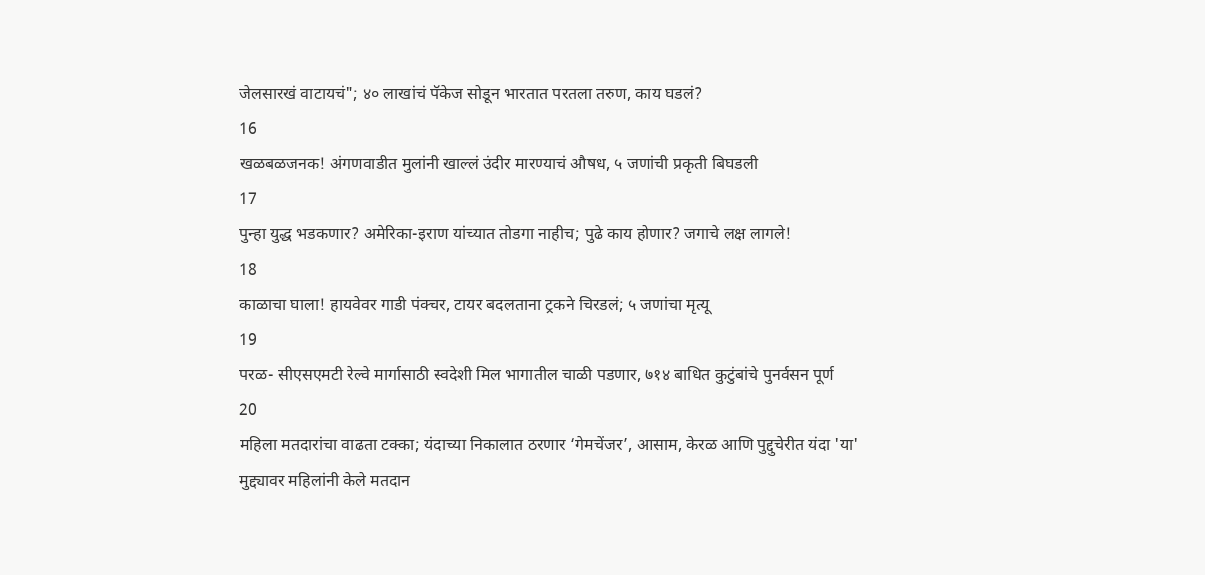जेलसारखं वाटायचं"; ४० लाखांचं पॅकेज सोडून भारतात परतला तरुण, काय घडलं?
16
खळबळजनक! अंगणवाडीत मुलांनी खाल्लं उंदीर मारण्याचं औषध, ५ जणांची प्रकृती बिघडली
17
पुन्हा युद्ध भडकणार? अमेरिका-इराण यांच्यात तोडगा नाहीच; पुढे काय होणार? जगाचे लक्ष लागले!
18
काळाचा घाला! हायवेवर गाडी पंक्चर, टायर बदलताना ट्रकने चिरडलं; ५ जणांचा मृत्यू
19
परळ- सीएसएमटी रेल्वे मार्गासाठी स्वदेशी मिल भागातील चाळी पडणार, ७१४ बाधित कुटुंबांचे पुनर्वसन पूर्ण
20
महिला मतदारांचा वाढता टक्का; यंदाच्या निकालात ठरणार ‘गेमचेंजर’, आसाम, केरळ आणि पुद्दुचेरीत यंदा 'या' मुद्द्यावर महिलांनी केले मतदान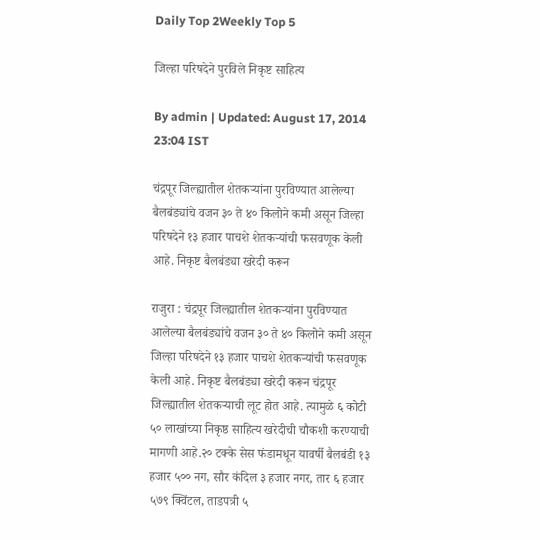Daily Top 2Weekly Top 5

जिल्हा परिषदेने पुरविले निकृष्ट साहित्य

By admin | Updated: August 17, 2014 23:04 IST

चंद्रपूर जिल्ह्यातील शेतकऱ्यांना पुरविण्यात आलेल्या बैलबंड्यांचे वजन ३० ते ४० किलोने कमी असून जिल्हा परिषदेने १३ हजार पाचशे शेतकऱ्यांची फसवणूक केली आहे. निकृष्ट बैलबंड्या खरेदी करून

राजुरा : चंद्रपूर जिल्ह्यातील शेतकऱ्यांना पुरविण्यात आलेल्या बैलबंड्यांचे वजन ३० ते ४० किलोने कमी असून जिल्हा परिषदेने १३ हजार पाचशे शेतकऱ्यांची फसवणूक केली आहे. निकृष्ट बैलबंड्या खरेदी करून चंद्रपूर जिल्ह्यातील शेतकऱ्याची लूट होत आहे. त्यामुळे ६ कोटी ५० लाखांच्या निकृष्ठ साहित्य खरेदीची चौकशी करण्याची मागणी आहे.२० टक्के सेस फंडामधून यावर्षी बैलबंडी १३ हजार ५०० नग, सौर कंदिल ३ हजार नगर, तार ६ हजार ५७९ क्विंटल, ताडपत्री ५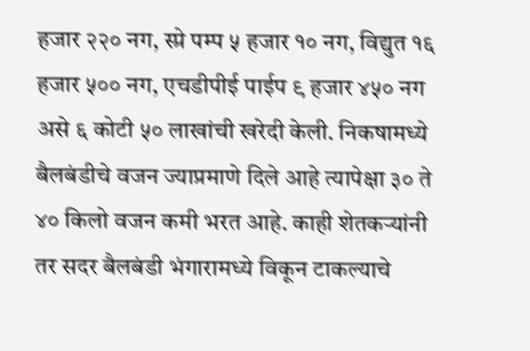हजार २२० नग, स्प्रे पम्प ५ हजार १० नग, विद्युत १६ हजार ५०० नग, एचडीपीई पाईप ९ हजार ४५० नग असे ६ कोटी ५० लाखांची खरेदी केली. निकषामध्ये बैलबंडीचे वजन ज्याप्रमाणे दिले आहे त्यापेक्षा ३० ते ४० किलो वजन कमी भरत आहे. काही शेतकऱ्यांनी तर सदर बैलबंडी भंगारामध्ये विकून टाकल्याचे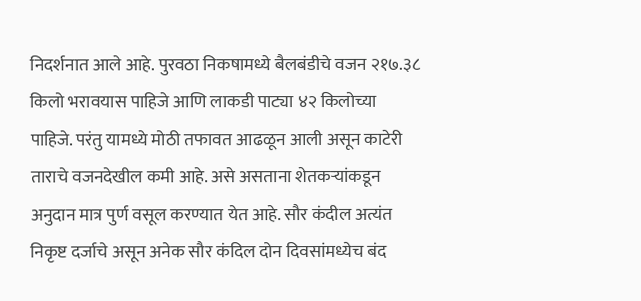निदर्शनात आले आहे. पुरवठा निकषामध्ये बैलबंडीचे वजन २१७.३८ किलो भरावयास पाहिजे आणि लाकडी पाट्या ४२ किलोच्या पाहिजे. परंतु यामध्ये मोठी तफावत आढळून आली असून काटेरी ताराचे वजनदेखील कमी आहे. असे असताना शेतकऱ्यांकडून अनुदान मात्र पुर्ण वसूल करण्यात येत आहे. सौर कंदील अत्यंत निकृष्ट दर्जाचे असून अनेक सौर कंदिल दोन दिवसांमध्येच बंद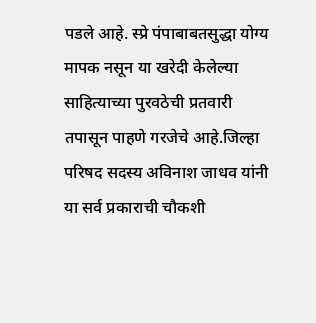पडले आहे. स्प्रे पंपाबाबतसुद्धा योग्य मापक नसून या खरेदी केलेल्या साहित्याच्या पुरवठेची प्रतवारी तपासून पाहणे गरजेचे आहे.जिल्हा परिषद सदस्य अविनाश जाधव यांनी या सर्व प्रकाराची चौकशी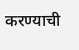करण्याची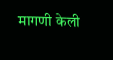मागणी केली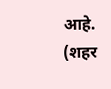आहे. (शहर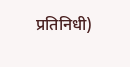प्रतिनिधी)